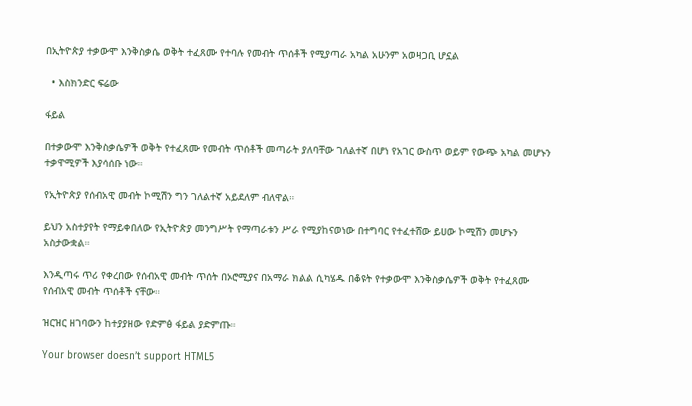በኢትዮጵያ ተቃውሞ እንቅስቃሴ ወቅት ተፈጸሙ የተባሉ የመብት ጥሰቶች የሚያጣራ አካል አሁንም አወዛጋቢ ሆኗል

  • እስክንድር ፍሬው

ፋይል

በተቃውሞ እንቅስቃሴዎች ወቅት የተፈጸሙ የመብት ጥሰቶች መጣራት ያለባቸው ገለልተኛ በሆነ የአገር ውስጥ ወይም የውጭ አካል መሆኑን ተቃዋሚዎች እያሳሰቡ ነው።

የኢትዮጵያ የሰብአዊ መብት ኮሚሽን ግን ገለልተኛ አይደለም ብለዋል።

ይህን አስተያየት የማይቀበለው የኢትዮጵያ መንግሥት የማጣራቱን ሥራ የሚያከናወነው በተግባር የተፈተሸው ይሀው ኮሚሽን መሆኑን አስታውቋል።

እንዲጣሩ ጥሪ የቀረበው የሰብአዊ መብት ጥሰት በኦሮሚያና በአማራ ክልል ሲካሄዱ በቆዩት የተቃውሞ እንቅስቃሴዎች ወቅት የተፈጸሙ የሰብአዊ መብት ጥሰቶች ናቸው።

ዝርዝር ዘገባውን ከተያያዘው የድምፅ ፋይል ያድምጡ።

Your browser doesn’t support HTML5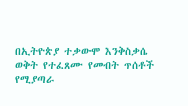በኢትዮጵያ ተቃውሞ እንቅስቃሴ ወቅት የተፈጸሙ የመብት ጥሰቶች የሚያጣራ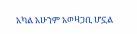አካል አሁንም አወዛጋቢ ሆኗል